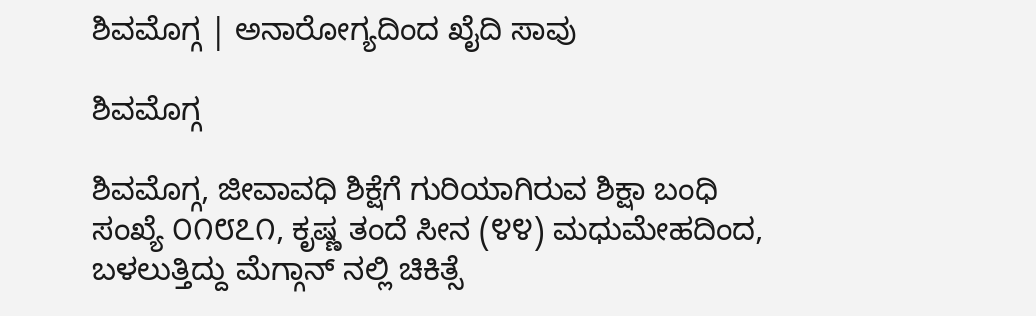ಶಿವಮೊಗ್ಗ | ಅನಾರೋಗ್ಯದಿಂದ ಖೈದಿ ಸಾವು

ಶಿವಮೊಗ್ಗ

ಶಿವಮೊಗ್ಗ, ಜೀವಾವಧಿ ಶಿಕ್ಷೆಗೆ ಗುರಿಯಾಗಿರುವ ಶಿಕ್ಷಾ ಬಂಧಿ ಸಂಖ್ಯೆ ೦೧೮೭೧, ಕೃಷ್ಣ ತಂದೆ ಸೀನ (೪೪) ಮಧುಮೇಹದಿಂದ, ಬಳಲುತ್ತಿದ್ದು ಮೆಗ್ಗಾನ್ ನಲ್ಲಿ ಚಿಕಿತ್ಸೆ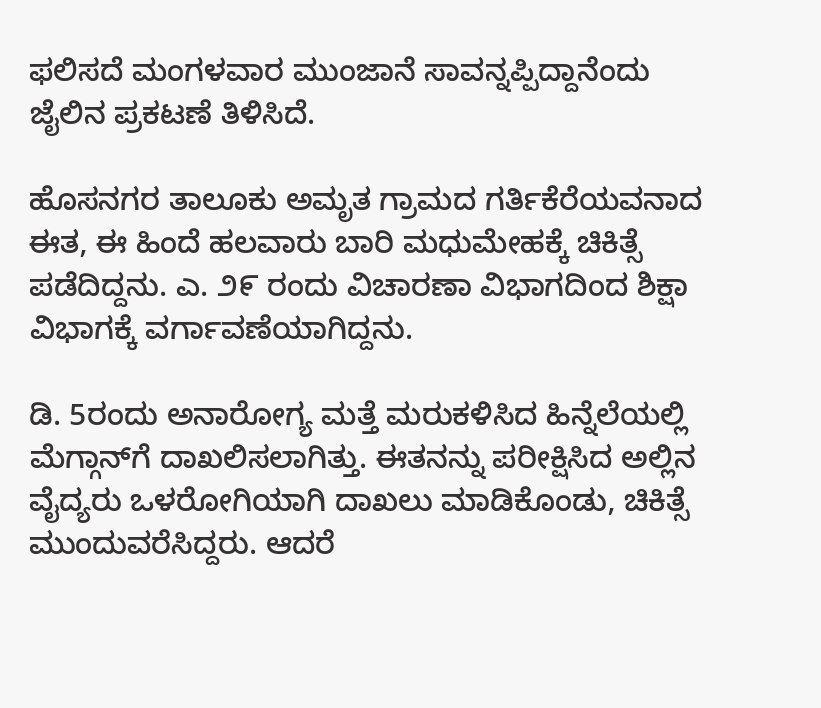ಫಲಿಸದೆ ಮಂಗಳವಾರ ಮುಂಜಾನೆ ಸಾವನ್ನಪ್ಪಿದ್ದಾನೆಂದು ಜೈಲಿನ ಪ್ರಕಟಣೆ ತಿಳಿಸಿದೆ.

ಹೊಸನಗರ ತಾಲೂಕು ಅಮೃತ ಗ್ರಾಮದ ಗರ್ತಿಕೆರೆಯವನಾದ ಈತ, ಈ ಹಿಂದೆ ಹಲವಾರು ಬಾರಿ ಮಧುಮೇಹಕ್ಕೆ ಚಿಕಿತ್ಸೆ ಪಡೆದಿದ್ದನು. ಎ. ೨೯ ರಂದು ವಿಚಾರಣಾ ವಿಭಾಗದಿಂದ ಶಿಕ್ಷಾ ವಿಭಾಗಕ್ಕೆ ವರ್ಗಾವಣೆಯಾಗಿದ್ದನು.

ಡಿ. 5ರಂದು ಅನಾರೋಗ್ಯ ಮತ್ತೆ ಮರುಕಳಿಸಿದ ಹಿನ್ನೆಲೆಯಲ್ಲಿ ಮೆಗ್ಗಾನ್‌ಗೆ ದಾಖಲಿಸಲಾಗಿತ್ತು. ಈತನನ್ನು ಪರೀಕ್ಷಿಸಿದ ಅಲ್ಲಿನ ವೈದ್ಯರು ಒಳರೋಗಿಯಾಗಿ ದಾಖಲು ಮಾಡಿಕೊಂಡು, ಚಿಕಿತ್ಸೆ ಮುಂದುವರೆಸಿದ್ದರು. ಆದರೆ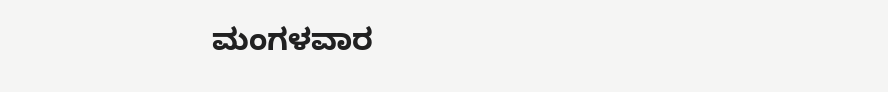ಮಂಗಳವಾರ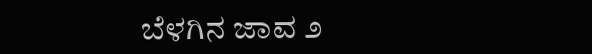ಬೆಳಗಿನ ಜಾವ ೨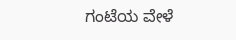ಗಂಟೆಯ ವೇಳೆ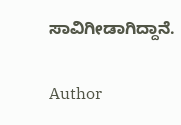ಸಾವಿಗೀಡಾಗಿದ್ದಾನೆ.

Author